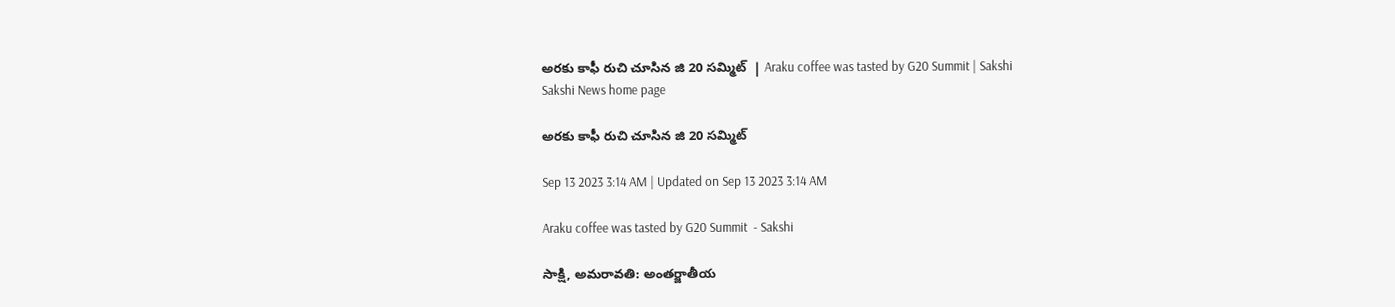అరకు కాఫీ రుచి చూసిన జి 20 సమ్మిట్‌  | Araku coffee was tasted by G20 Summit | Sakshi
Sakshi News home page

అరకు కాఫీ రుచి చూసిన జి 20 సమ్మిట్‌

Sep 13 2023 3:14 AM | Updated on Sep 13 2023 3:14 AM

Araku coffee was tasted by G20 Summit  - Sakshi

సాక్షి, అమరావతి: అంతర్జాతీయ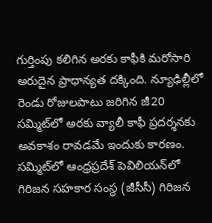గుర్తింపు కలిగిన అరకు కాఫీకి మరోసారి అరుదైన ప్రాధాన్యత దక్కింది. న్యూఢిల్లీలో రెండు రోజులపాటు జరిగిన జీ20 సమ్మిట్‌లో అరకు వ్యాలీ కాఫీ ప్రదర్శనకు అవకాశం రావడమే ఇందుకు కారణం. సమ్మిట్‌లో ఆంధ్రప్రదేశ్‌ పెవిలియన్‌లో గిరిజన సహకార సంస్థ (జీసీసీ) గిరిజన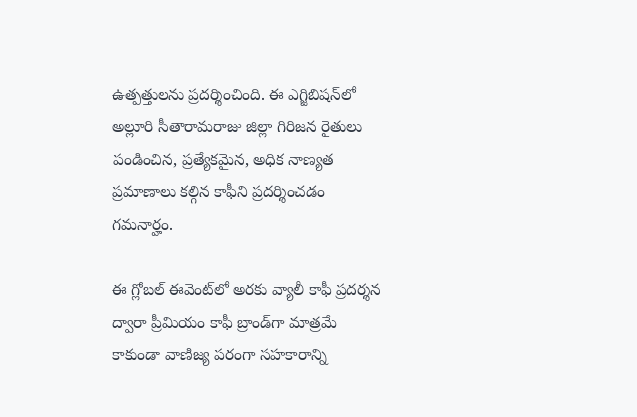ఉత్పత్తులను ప్రదర్శించింది. ఈ ఎగ్జిబిషన్‌లో అల్లూరి సీతారామరాజు జిల్లా గిరిజన రైతులు పండించిన, ప్రత్యేకమైన, అధిక నాణ్యత ప్రమాణాలు కల్గిన కాఫీని ప్రదర్శించడం గమనార్హం.

ఈ గ్లోబల్‌ ఈవెంట్‌లో అరకు వ్యాలీ కాఫీ ప్రదర్శన ద్వారా ప్రీమియం కాఫీ బ్రాండ్‌గా మాత్రమే కాకుండా వాణిజ్య పరంగా సహకారాన్ని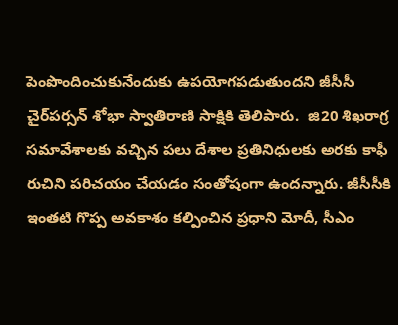పెంపొందించుకునేందుకు ఉపయోగపడుతుందని జీసీసీ చైర్‌పర్సన్‌ శోభా స్వాతిరాణి సాక్షికి తెలిపారు.  జి20 శిఖరాగ్ర సమావేశాలకు వచ్చిన పలు దేశాల ప్రతినిధులకు అరకు కాఫీ రుచిని పరిచయం చేయడం సంతోషంగా ఉందన్నారు. జీసీసీకి ఇంతటి గొప్ప అవకాశం కల్పించిన ప్రధాని మోదీ, సీఎం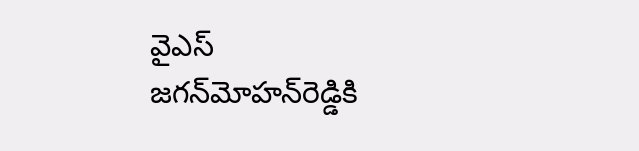వైఎస్‌ జగన్‌మోహన్‌రెడ్డికి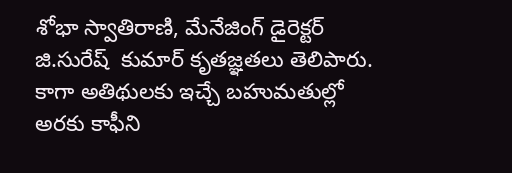శోభా స్వాతిరాణి, మేనేజింగ్‌ డైరెక్టర్‌ జి.సురేష్  కుమార్‌ కృతజ్ఞతలు తెలిపారు.  కాగా అతిథులకు ఇచ్చే బహుమతుల్లో అరకు కాఫీని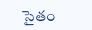సైతం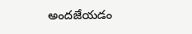అందజేయడం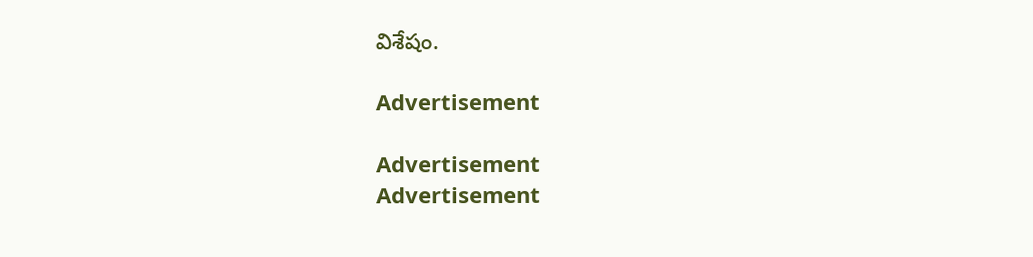విశేషం.

Advertisement

Advertisement
Advertisement